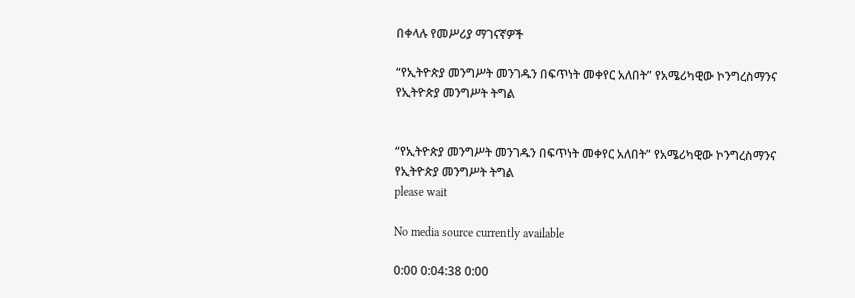በቀላሉ የመሥሪያ ማገናኛዎች

“የኢትዮጵያ መንግሥት መንገዱን በፍጥነት መቀየር አለበት” የአሜሪካዊው ኮንግረስማንና የኢትዮጵያ መንግሥት ትግል


“የኢትዮጵያ መንግሥት መንገዱን በፍጥነት መቀየር አለበት” የአሜሪካዊው ኮንግረስማንና የኢትዮጵያ መንግሥት ትግል
please wait

No media source currently available

0:00 0:04:38 0:00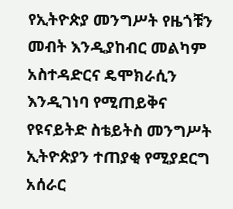የኢትዮጵያ መንግሥት የዜጎቹን መብት እንዲያከብር መልካም አስተዳድርና ዴሞክራሲን እንዲገነባ የሚጠይቅና የዩናይትድ ስቴይትስ መንግሥት ኢትዮጵያን ተጠያቂ የሚያደርግ አሰራር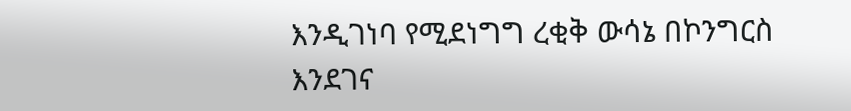እንዲገነባ የሚደነግግ ረቂቅ ውሳኔ በኮንግርስ እንደገና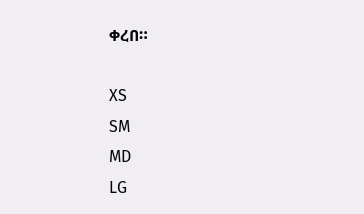ቀረበ።

XS
SM
MD
LG